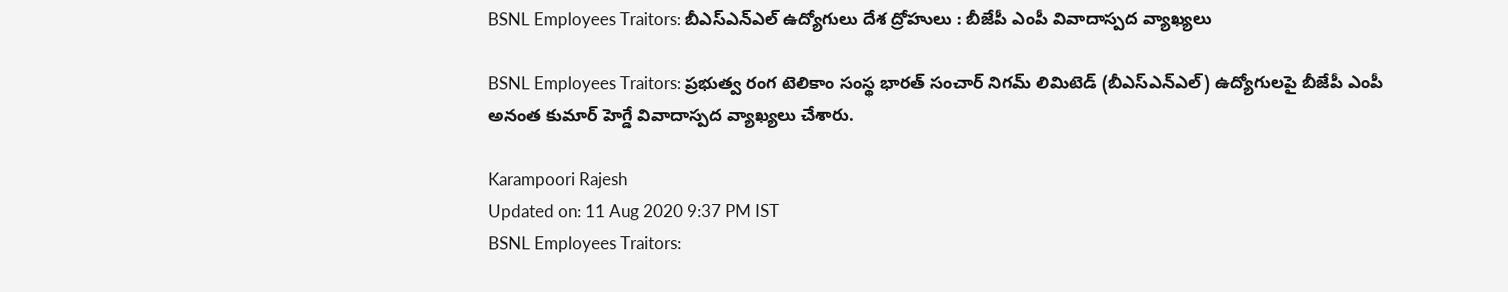BSNL Employees Traitors: బీఎస్‌ఎన్‌ఎల్ ఉద్యోగులు దేశ ద్రోహులు : బీజేపీ ఎంపీ వివాదాస్ప‌ద వ్యాఖ్యలు

BSNL Employees Traitors: ప్రభుత్వ రంగ టెలికాం సంస్థ భారత్ సంచార్ నిగమ్ లిమిటెడ్ (బీఎస్‌ఎన్‌ఎల్) ఉద్యోగులపై బీజేపీ ఎంపీ అనంత కుమార్ హెగ్డే వివాదాస్ప‌ద వ్యాఖ్యలు చేశారు.

Karampoori Rajesh
Updated on: 11 Aug 2020 9:37 PM IST
BSNL Employees Traitors: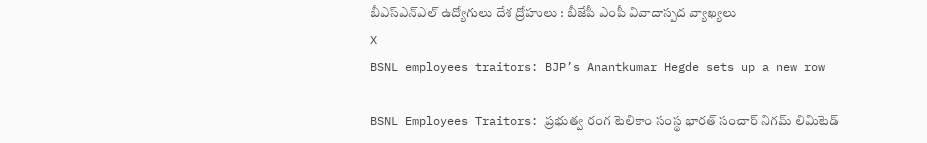బీఎస్‌ఎన్‌ఎల్ ఉద్యోగులు దేశ ద్రోహులు : బీజేపీ ఎంపీ వివాదాస్ప‌ద వ్యాఖ్యలు
X
BSNL employees traitors: BJP’s Anantkumar Hegde sets up a new row

BSNL Employees Traitors: ప్రభుత్వ రంగ టెలికాం సంస్థ భారత్ సంచార్ నిగమ్ లిమిటెడ్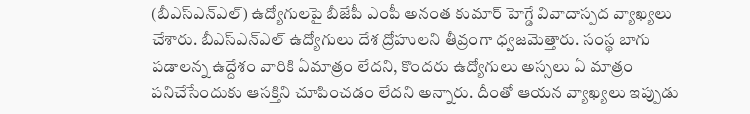(బీఎస్‌ఎన్‌ఎల్) ఉద్యోగులపై బీజేపీ ఎంపీ అనంత కుమార్ హెగ్డే వివాదాస్ప‌ద వ్యాఖ్యలు చేశారు. బీఎస్‌ఎన్‌ఎల్ ఉద్యోగులు దేశ ద్రోహులని తీవ్రంగా ధ్వజమెత్తారు. సంస్థ బాగు పడాలన్న ఉద్దేశం వారికి ఏమాత్రం లేదని, కొందరు ఉద్యోగులు అస్సలు ఏ మాత్రం పనిచేసేందుకు ఆసక్తిని చూపించడం లేదని అన్నారు. దీంతో ఆయన వ్యాఖ్యలు ఇప్పుడు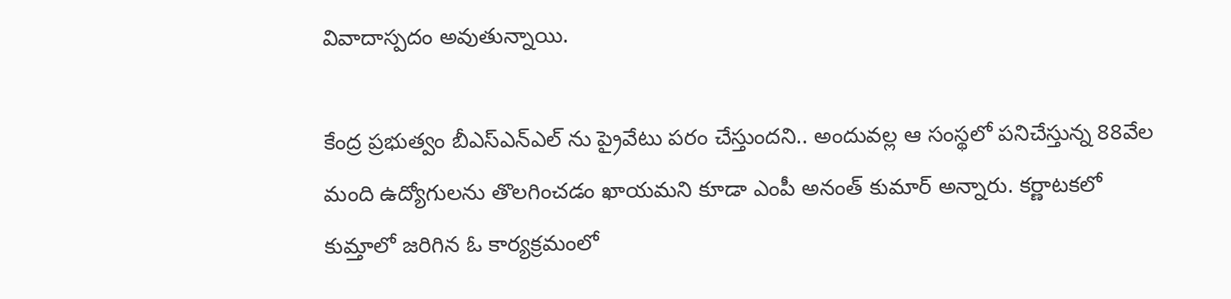వివాదాస్పదం అవుతున్నాయి.

కేంద్ర ప్రభుత్వం బీఎస్ఎన్ఎల్ ను ప్రైవేటు పరం చేస్తుందని.. అందువల్ల ఆ సంస్థలో పనిచేస్తున్న 88వేల మంది ఉద్యోగులను తొలగించడం ఖాయమని కూడా ఎంపీ అనంత్ కుమార్ అన్నారు. కర్ణాటకలో కుమ్తాలో జరిగిన ఓ కార్యక్రమంలో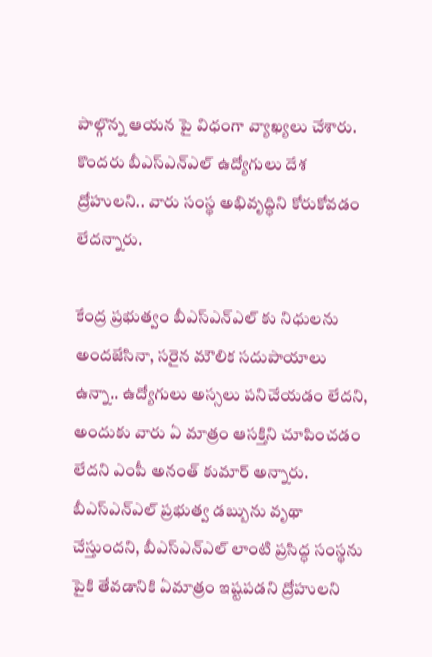పాల్గొన్న ఆయన పై విధంగా వ్యాఖ్యలు చేశారు. కొందరు బీఎస్ఎన్ఎల్ ఉద్యోగులు దేశ ద్రోహులని.. వారు సంస్థ అభివృద్ధిని కోరుకోవడం లేదన్నారు.

కేంద్ర ప్రభుత్వం బీఎస్ఎన్ఎల్ కు నిధులను అందజేసినా, సరైన మౌలిక సదుపాయాలు ఉన్నా.. ఉద్యోగులు అస్సలు పనిచేయడం లేదని, అందుకు వారు ఏ మాత్రం ఆసక్తిని చూపించడం లేదని ఎంపీ అనంత్ కుమార్ అన్నారు. బీఎస్ఎన్ఎల్ ప్రభుత్వ డబ్బును వృథా చేస్తుందని, బీఎస్‌ఎన్‌ఎల్ లాంటి ప్రసిద్ధ సంస్థను పైకి తేవడానికి ఏమాత్రం ఇష్టపడని ద్రోహులని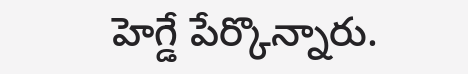హెగ్డే పేర్కొన్నారు.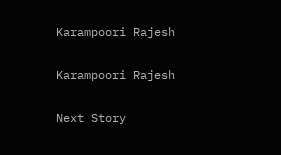Karampoori Rajesh

Karampoori Rajesh

Next Story